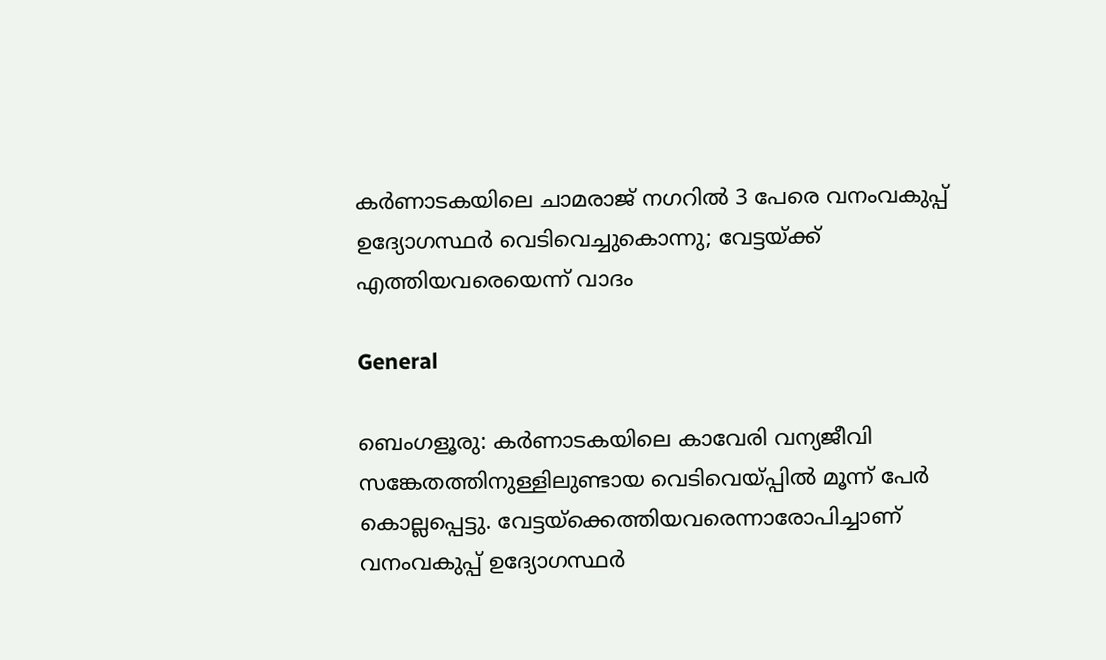കർണാടകയിലെ ചാമരാജ് നഗറിൽ 3 പേരെ വനംവകുപ്പ് ഉദ്യോഗസ്ഥർ വെടിവെച്ചുകൊന്നു; വേട്ടയ്ക്ക് എത്തിയവരെയെന്ന് വാദം

General

ബെംഗളൂരു: കർണാടകയിലെ കാവേരി വന്യജീവി സങ്കേതത്തിനുള്ളിലുണ്ടായ വെടിവെയ്പ്പിൽ മൂന്ന് പേർ കൊല്ലപ്പെട്ടു. വേട്ടയ്ക്കെത്തിയവരെന്നാരോപിച്ചാണ് വനംവകുപ്പ് ഉദ്യോഗസ്ഥർ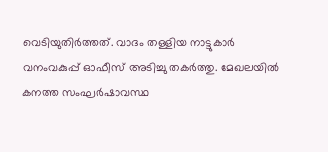വെടിയുതിർത്തത്. വാദം തള്ളിയ നാട്ടുകാർ വനംവകുപ്പ് ഓഫീസ് അടിച്ചു തകർത്തു. മേഖലയിൽ കനത്ത സംഘർഷാവസ്ഥ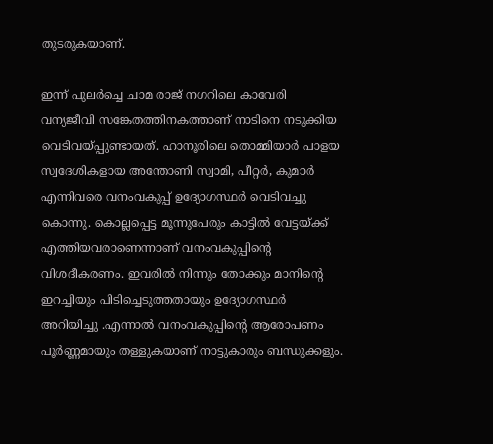തുടരുകയാണ്.

ഇന്ന് പുലർച്ചെ ചാമ രാജ് നഗറിലെ കാവേരി വന്യജീവി സങ്കേതത്തിനകത്താണ് നാടിനെ നടുക്കിയ വെടിവയ്പ്പുണ്ടായത്. ഹാനൂരിലെ തൊമ്മിയാർ പാളയ സ്വദേശികളായ അന്തോണി സ്വാമി, പീറ്റ‍ർ, കുമാർ എന്നിവരെ വനംവകുപ്പ് ഉദ്യോഗസ്ഥർ വെടിവച്ചു കൊന്നു. കൊല്ലപ്പെട്ട മൂന്നുപേരും കാട്ടിൽ വേട്ടയ്ക്ക് എത്തിയവരാണെന്നാണ് വനംവകുപ്പിന്റെ വിശദീകരണം. ഇവരിൽ നിന്നും തോക്കും മാനിന്റെ ഇറച്ചിയും പിടിച്ചെടുത്തതായും ഉദ്യോഗസ്ഥർ അറിയിച്ചു .എന്നാൽ വനംവകുപ്പിന്റെ ആരോപണം പൂർണ്ണമായും തള്ളുകയാണ് നാട്ടുകാരും ബന്ധുക്കളും.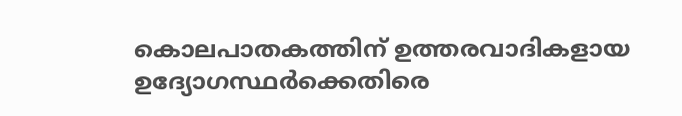കൊലപാതകത്തിന് ഉത്തരവാദികളായ ഉദ്യോഗസ്ഥർക്കെതിരെ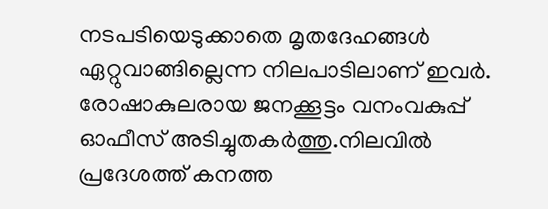നടപടിയെടുക്കാതെ മൃതദേഹങ്ങൾ ഏറ്റുവാങ്ങില്ലെന്ന നിലപാടിലാണ് ഇവർ. രോഷാകുലരായ ജനക്കൂട്ടം വനംവകുപ്പ് ഓഫീസ് അടിച്ചുതകർത്തു.നിലവിൽ പ്രദേശത്ത് കനത്ത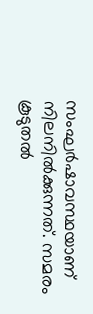സംഘർഷാവസ്ഥയാണ് നിലനിൽക്കുന്നത്. സമരം കൂടുതൽ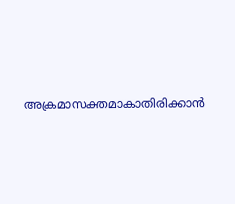അക്രമാസക്തമാകാതിരിക്കാൻ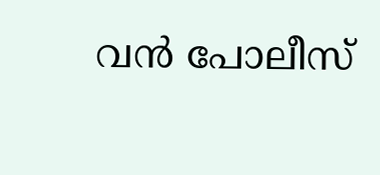വൻ പോലീസ്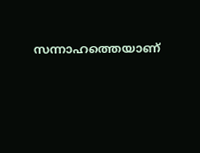സന്നാഹത്തെയാണ്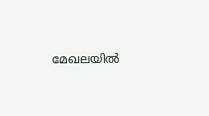മേഖലയിൽ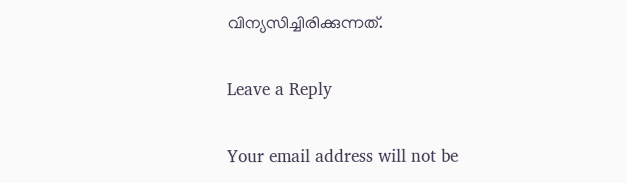വിന്യസിച്ചിരിക്കുന്നത്.

Leave a Reply

Your email address will not be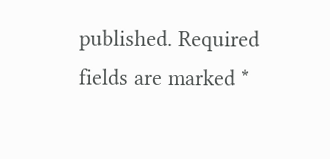published. Required fields are marked *